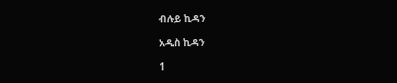ብሉይ ኪዳን

አዲስ ኪዳን

1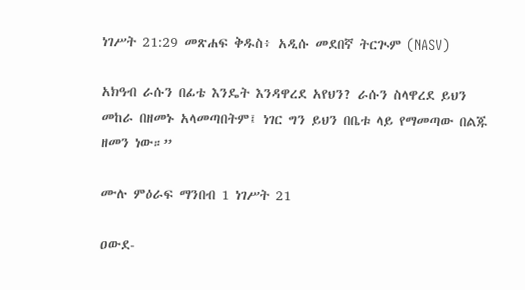ነገሥት 21:29 መጽሐፍ ቅዱስ፥ አዲሱ መደበኛ ትርጒም (NASV)

አክዓብ ራሱን በፊቴ እንዴት እንዳዋረደ አየህን? ራሱን ስላዋረደ ይህን መከራ በዘመኑ አላመጣበትም፤ ነገር ግን ይህን በቤቱ ላይ የማመጣው በልጁ ዘመን ነው።”

ሙሉ ምዕራፍ ማንበብ 1 ነገሥት 21

ዐውደ-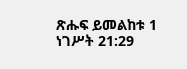ጽሑፍ ይመልከቱ 1 ነገሥት 21:29